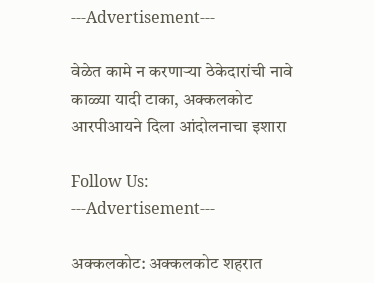---Advertisement---

वेळेत कामे न करणाऱ्या ठेकेदारांची नावे काळ्या यादी टाका, अक्कलकोट आरपीआयने दिला आंदोलनाचा इशारा

Follow Us:
---Advertisement---

अक्कलकोट: अक्कलकोट शहरात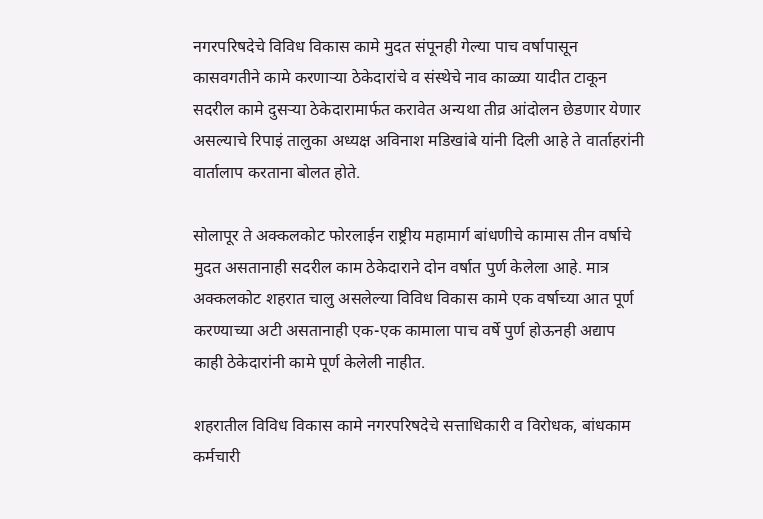नगरपरिषदेचे विविध विकास कामे मुदत संपूनही गेल्या पाच वर्षापासून कासवगतीने कामे करणार्‍या ठेकेदारांचे व संस्थेचे नाव काळ्या यादीत टाकून सदरील कामे दुसर्‍या ठेकेदारामार्फत करावेत अन्यथा तीव्र आंदोलन छेडणार येणार असल्याचे रिपाइं तालुका अध्यक्ष अविनाश मडिखांबे यांनी दिली आहे ते वार्ताहरांनी वार्तालाप करताना बोलत होते.

सोलापूर ते अक्कलकोट फोरलाईन राष्ट्रीय महामार्ग बांधणीचे कामास तीन वर्षाचे मुदत असतानाही सदरील काम ठेकेदाराने दोन वर्षात पुर्ण केलेला आहे. मात्र अक्कलकोट शहरात चालु असलेल्या विविध विकास कामे एक वर्षाच्या आत पूर्ण करण्याच्या अटी असतानाही एक-एक कामाला पाच वर्षे पुर्ण होऊनही अद्याप काही ठेकेदारांनी कामे पूर्ण केलेली नाहीत.

शहरातील विविध विकास कामे नगरपरिषदेचे सत्ताधिकारी व विरोधक, बांधकाम कर्मचारी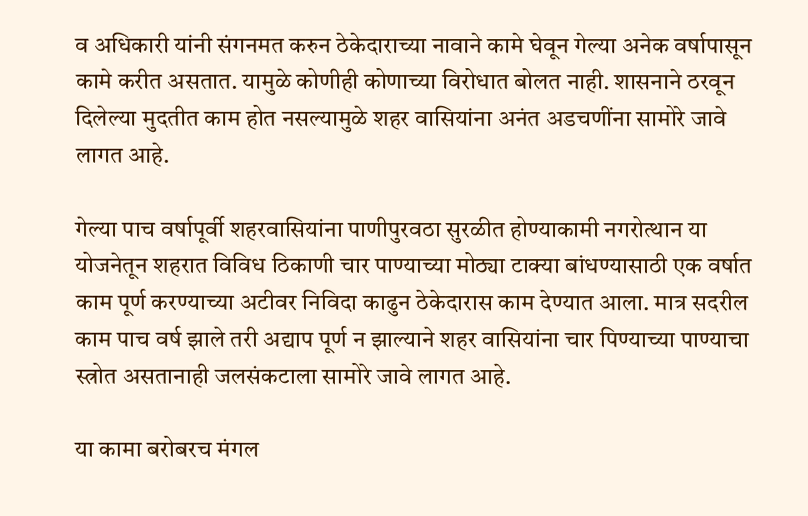व अधिकारी यांनी संगनमत करुन ठेकेदाराच्या नावाने कामे घेवून गेल्या अनेक वर्षापासून कामे करीत असतात. यामुळे कोणीही कोणाच्या विरोधात बोलत नाही. शासनाने ठरवून दिलेल्या मुदतीत काम होत नसल्यामुळे शहर वासियांना अनंत अडचणींना सामोरे जावे लागत आहे.

गेल्या पाच वर्षापूर्वी शहरवासियांना पाणीपुरवठा सुरळीत होण्याकामी नगरोत्थान या योजनेतून शहरात विविध ठिकाणी चार पाण्याच्या मोठ्या टाक्या बांधण्यासाठी एक वर्षात काम पूर्ण करण्याच्या अटीवर निविदा काढुन ठेकेदारास काम देण्यात आला. मात्र सदरील काम पाच वर्ष झाले तरी अद्याप पूर्ण न झाल्याने शहर वासियांना चार पिण्याच्या पाण्याचा स्त्रोत असतानाही जलसंकटाला सामोरे जावे लागत आहे.

या कामा बरोबरच मंगल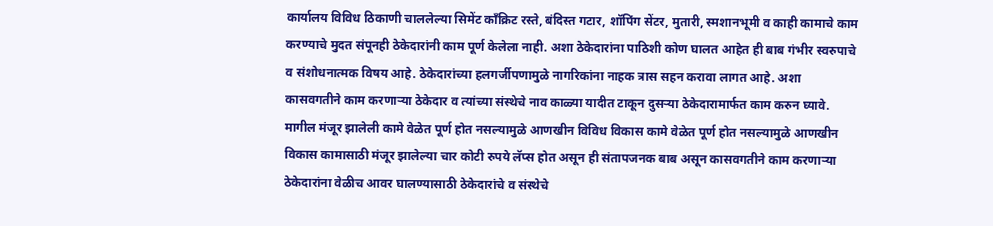कार्यालय विविध ठिकाणी चाललेल्या सिमेंट काँक्रिट रस्ते, बंदिस्त गटार, शॉपिंग सेंटर, मुतारी, स्मशानभूमी व काही कामाचे काम करण्याचे मुदत संपूनही ठेकेदारांनी काम पूर्ण केलेला नाही. अशा ठेकेदारांना पाठिशी कोण घालत आहेत ही बाब गंभीर स्वरुपाचे व संशोधनात्मक विषय आहे. ठेकेदारांच्या हलगर्जीपणामुळे नागरिकांना नाहक त्रास सहन करावा लागत आहे. अशा कासवगतीने काम करणार्‍या ठेकेदार व त्यांच्या संस्थेचे नाव काळ्या यादीत टाकून दुसर्‍या ठेकेदारामार्फत काम करुन घ्यावे. मागील मंजूर झालेली कामे वेळेत पूर्ण होत नसल्यामुळे आणखीन विविध विकास कामे वेळेत पूर्ण होत नसल्यामुळे आणखीन विकास कामासाठी मंजूर झालेल्या चार कोटी रुपये लॅप्स होत असून ही संतापजनक बाब असून कासवगतीने काम करणार्‍या ठेकेदारांना वेळीच आवर घालण्यासाठी ठेकेदारांचे व संस्थेचे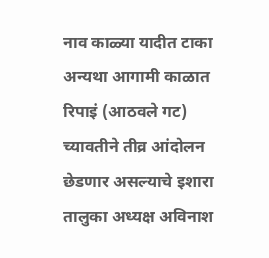नाव काळ्या यादीत टाका अन्यथा आगामी काळात रिपाइं (आठवले गट) च्यावतीने तीव्र आंदोलन छेडणार असल्याचे इशारा तालुका अध्यक्ष अविनाश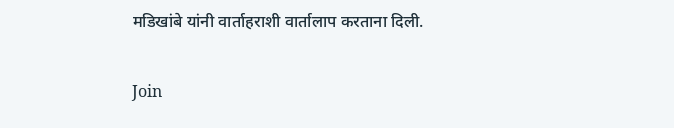मडिखांबे यांनी वार्ताहराशी वार्तालाप करताना दिली.

Join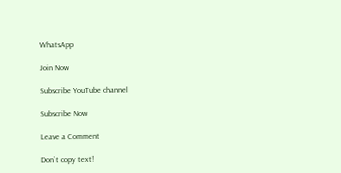WhatsApp

Join Now

Subscribe YouTube channel

Subscribe Now

Leave a Comment

Don`t copy text!